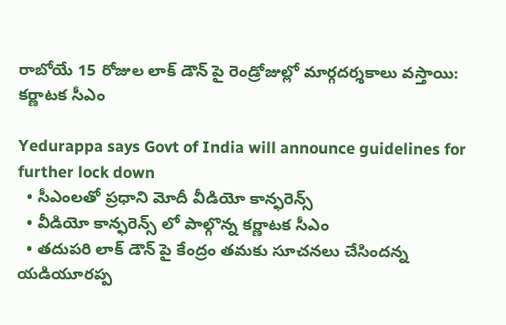రాబోయే 15 రోజుల లాక్ డౌన్ పై రెండ్రోజుల్లో మార్గదర్శకాలు వస్తాయి: కర్ణాటక సీఎం

Yedurappa says Govt of India will announce guidelines for further lock down
  • సీఎంలతో ప్రధాని మోదీ వీడియో కాన్ఫరెన్స్
  • వీడియో కాన్ఫరెన్స్ లో పాల్గొన్న కర్ణాటక సీఎం
  • తదుపరి లాక్ డౌన్ పై కేంద్రం తమకు సూచనలు చేసిందన్న యడియూరప్ప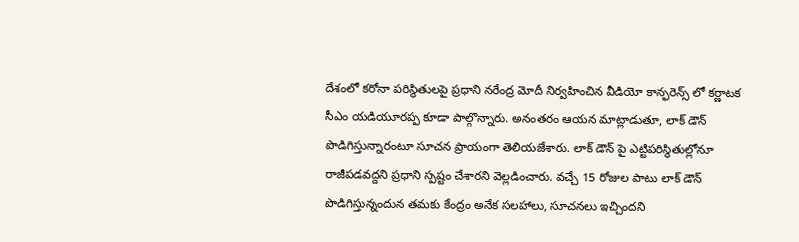దేశంలో కరోనా పరిస్థితులపై ప్రధాని నరేంద్ర మోదీ నిర్వహించిన వీడియో కాన్ఫరెన్స్ లో కర్ణాటక సీఎం యడియూరప్ప కూడా పాల్గొన్నారు. అనంతరం ఆయన మాట్లాడుతూ, లాక్ డౌన్ పొడిగిస్తున్నారంటూ సూచన ప్రాయంగా తెలియజేశారు. లాక్ డౌన్ పై ఎట్టిపరిస్థితుల్లోనూ రాజీపడవద్దని ప్రధాని స్పష్టం చేశారని వెల్లడించారు. వచ్చే 15 రోజుల పాటు లాక్ డౌన్ పొడిగిస్తున్నందున తమకు కేంద్రం అనేక సలహాలు, సూచనలు ఇచ్చిందని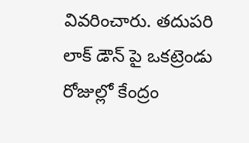వివరించారు. తదుపరి లాక్ డౌన్ పై ఒకట్రెండు రోజుల్లో కేంద్రం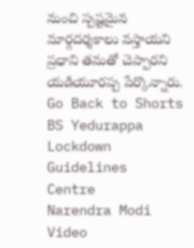నుంచి స్పష్టమైన మార్గదర్శకాలు వస్తాయని ప్రధాని తమతో చెప్పారని యడియూరప్ప పేర్కొన్నారు.
Go Back to Shorts
BS Yedurappa
Lockdown
Guidelines
Centre
Narendra Modi
Video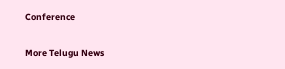Conference

More Telugu News